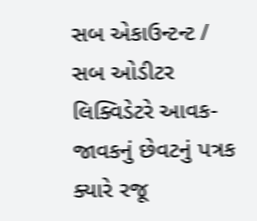સબ એકાઉન્ટન્ટ / સબ ઓડીટર લિક્વિડેટરે આવક-જાવકનું છેવટનું પત્રક ક્યારે રજૂ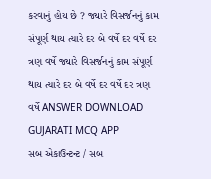કરવાનું હોય છે ? જ્યારે વિસર્જનનું કામ સંપૂર્ણ થાય ત્યારે દર બે વર્ષે દર વર્ષે દર ત્રણ વર્ષે જ્યારે વિસર્જનનું કામ સંપૂર્ણ થાય ત્યારે દર બે વર્ષે દર વર્ષે દર ત્રણ વર્ષે ANSWER DOWNLOAD GUJARATI MCQ APP
સબ એકાઉન્ટન્ટ / સબ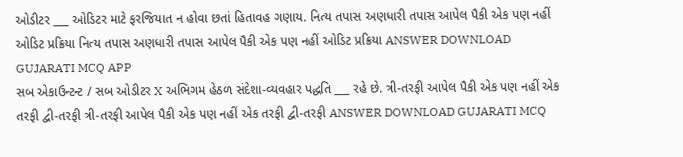ઓડીટર ___ ઓડિટર માટે ફરજિયાત ન હોવા છતાં હિતાવહ ગણાય. નિત્ય તપાસ અણધારી તપાસ આપેલ પૈકી એક પણ નહીં ઓડિટ પ્રક્રિયા નિત્ય તપાસ અણધારી તપાસ આપેલ પૈકી એક પણ નહીં ઓડિટ પ્રક્રિયા ANSWER DOWNLOAD GUJARATI MCQ APP
સબ એકાઉન્ટન્ટ / સબ ઓડીટર X અભિગમ હેઠળ સંદેશા-વ્યવહાર પદ્ધતિ ___ રહે છે. ત્રી-તરફી આપેલ પૈકી એક પણ નહીં એક તરફી દ્વી-તરફી ત્રી-તરફી આપેલ પૈકી એક પણ નહીં એક તરફી દ્વી-તરફી ANSWER DOWNLOAD GUJARATI MCQ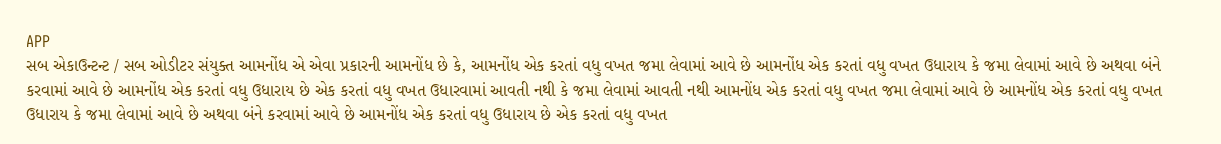APP
સબ એકાઉન્ટન્ટ / સબ ઓડીટર સંયુક્ત આમનોંધ એ એવા પ્રકારની આમનોંધ છે કે, આમનોંધ એક કરતાં વધુ વખત જમા લેવામાં આવે છે આમનોંધ એક કરતાં વધુ વખત ઉધારાય કે જમા લેવામાં આવે છે અથવા બંને કરવામાં આવે છે આમનોંધ એક કરતાં વધુ ઉધારાય છે એક કરતાં વધુ વખત ઉધારવામાં આવતી નથી કે જમા લેવામાં આવતી નથી આમનોંધ એક કરતાં વધુ વખત જમા લેવામાં આવે છે આમનોંધ એક કરતાં વધુ વખત ઉધારાય કે જમા લેવામાં આવે છે અથવા બંને કરવામાં આવે છે આમનોંધ એક કરતાં વધુ ઉધારાય છે એક કરતાં વધુ વખત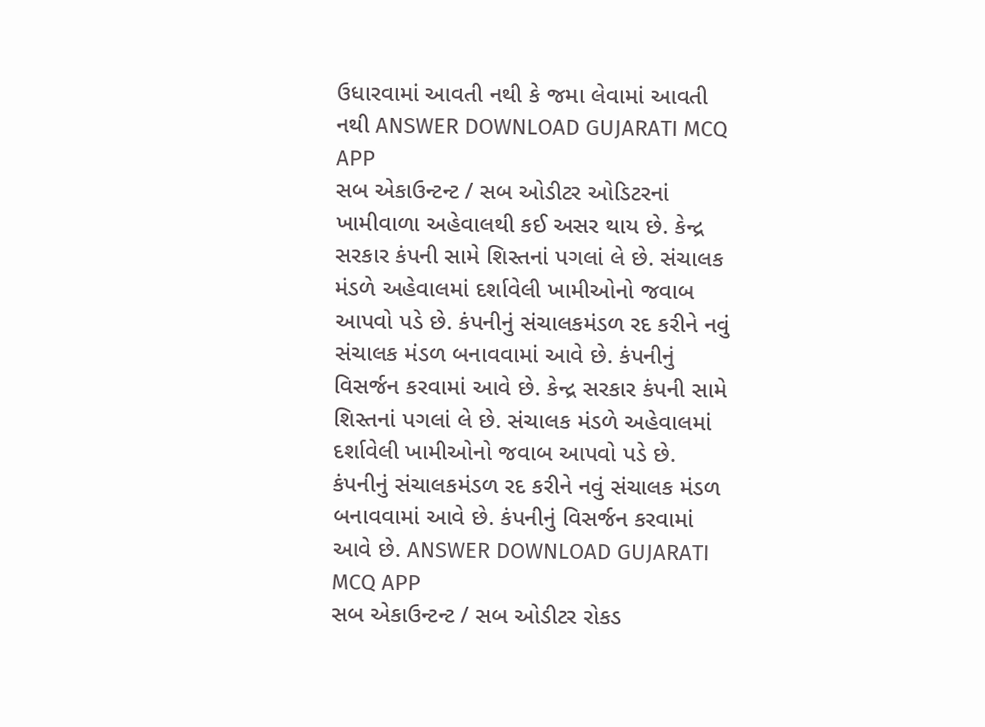ઉધારવામાં આવતી નથી કે જમા લેવામાં આવતી નથી ANSWER DOWNLOAD GUJARATI MCQ APP
સબ એકાઉન્ટન્ટ / સબ ઓડીટર ઓડિટરનાં ખામીવાળા અહેવાલથી કઈ અસર થાય છે. કેન્દ્ર સરકાર કંપની સામે શિસ્તનાં પગલાં લે છે. સંચાલક મંડળે અહેવાલમાં દર્શાવેલી ખામીઓનો જવાબ આપવો પડે છે. કંપનીનું સંચાલકમંડળ રદ કરીને નવું સંચાલક મંડળ બનાવવામાં આવે છે. કંપનીનું વિસર્જન કરવામાં આવે છે. કેન્દ્ર સરકાર કંપની સામે શિસ્તનાં પગલાં લે છે. સંચાલક મંડળે અહેવાલમાં દર્શાવેલી ખામીઓનો જવાબ આપવો પડે છે. કંપનીનું સંચાલકમંડળ રદ કરીને નવું સંચાલક મંડળ બનાવવામાં આવે છે. કંપનીનું વિસર્જન કરવામાં આવે છે. ANSWER DOWNLOAD GUJARATI MCQ APP
સબ એકાઉન્ટન્ટ / સબ ઓડીટર રોકડ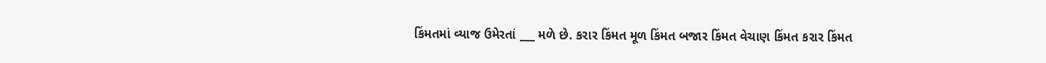કિંમતમાં વ્યાજ ઉમેરતાં ___ મળે છે. કરાર કિંમત મૂળ કિંમત બજાર કિંમત વેચાણ કિંમત કરાર કિંમત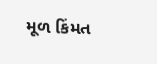મૂળ કિંમત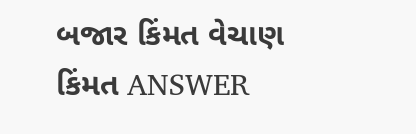બજાર કિંમત વેચાણ કિંમત ANSWER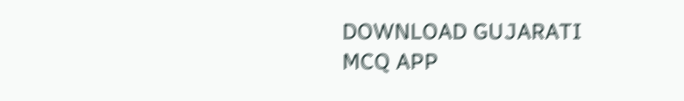DOWNLOAD GUJARATI MCQ APP